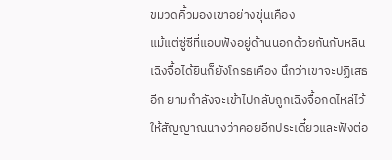ขมวดคิ้วมองเขาอย่างขุ่นเคือง
แม้แต่ซู่ซีที่แอบฟังอยู่ด้านนอกด้วยกันกับหลินเฉิงจื้อได้ยินก็ยังโกรธเคือง นึกว่าเขาจะปฏิเสธอีก ยามกำลังจะเข้าไปกลับถูกเฉิงจื้อกดไหล่ไว้ให้สัญญาณนางว่าคอยอีกประเดี๋ยวและฟังต่อ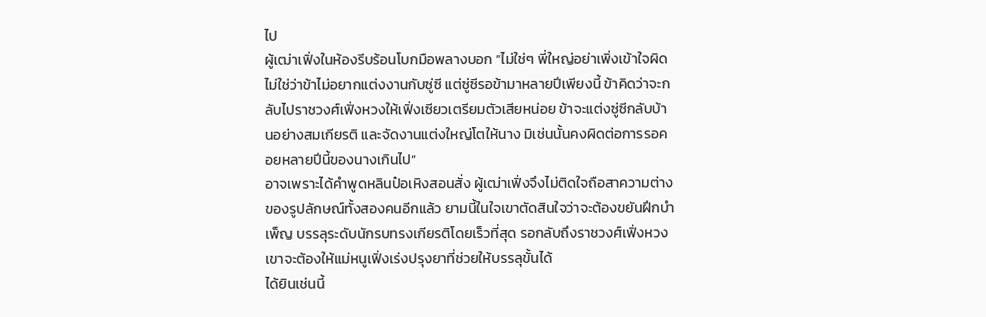ไป
ผู้เฒ่าเฟิ่งในห้องรีบร้อนโบกมือพลางบอก “ไม่ใช่ๆ พี่ใหญ่อย่าเพิ่งเข้าใจผิด ไม่ใช่ว่าข้าไม่อยากแต่งงานกับซู่ซี แต่ซู่ซีรอข้ามาหลายปีเพียงนี้ ข้าคิดว่าจะกลับไปราชวงศ์เฟิ่งหวงให้เฟิ่งเซียวเตรียมตัวเสียหน่อย ข้าจะแต่งซู่ซีกลับบ้านอย่างสมเกียรติ และจัดงานแต่งใหญ่โตให้นาง มิเช่นนั้นคงผิดต่อการรอคอยหลายปีนี้ของนางเกินไป”
อาจเพราะได้คำพูดหลินป๋อเหิงสอนสั่ง ผู้เฒ่าเฟิ่งจึงไม่ติดใจถือสาความต่างของรูปลักษณ์ทั้งสองคนอีกแล้ว ยามนี้ในใจเขาตัดสินใจว่าจะต้องขยันฝึกบำเพ็ญ บรรลุระดับนักรบทรงเกียรติโดยเร็วที่สุด รอกลับถึงราชวงศ์เฟิ่งหวงเขาจะต้องให้แม่หนูเฟิ่งเร่งปรุงยาที่ช่วยให้บรรลุขั้นได้
ได้ยินเช่นนี้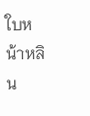ใบหน้าหลิน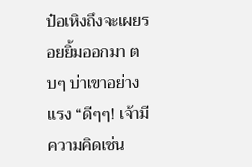ป๋อเหิงถึงจะเผยรอยยิ้มออกมา ตบๆ บ่าเขาอย่างแรง “ดีๆๆ! เจ้ามีความคิดเช่น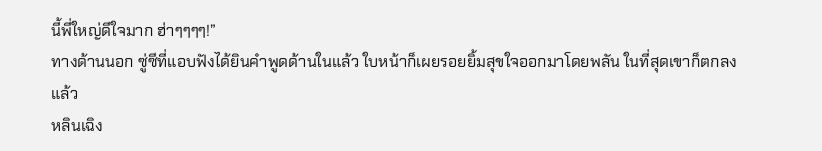นี้พี่ใหญ่ดีใจมาก ฮ่าๆๆๆๆ!”
ทางด้านนอก ซู่ซีที่แอบฟังได้ยินคำพูดด้านในแล้ว ใบหน้าก็เผยรอยยิ้มสุขใจออกมาโดยพลัน ในที่สุดเขาก็ตกลงแล้ว
หลินเฉิง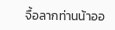จื้อลากท่านน้าออ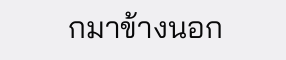กมาข้างนอก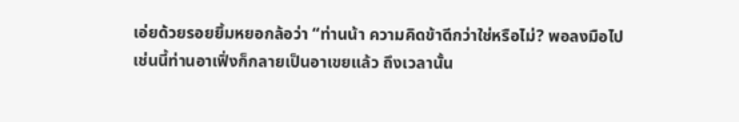เอ่ยด้วยรอยยิ้มหยอกล้อว่า “ท่านน้า ความคิดข้าดีกว่าใช่หรือไม่? พอลงมือไปเช่นนี้ท่านอาเฟิ่งก็กลายเป็นอาเขยแล้ว ถึงเวลานั้น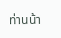ท่านน้า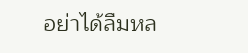อย่าได้ลืมหล